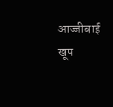आज्जीबाई
खूप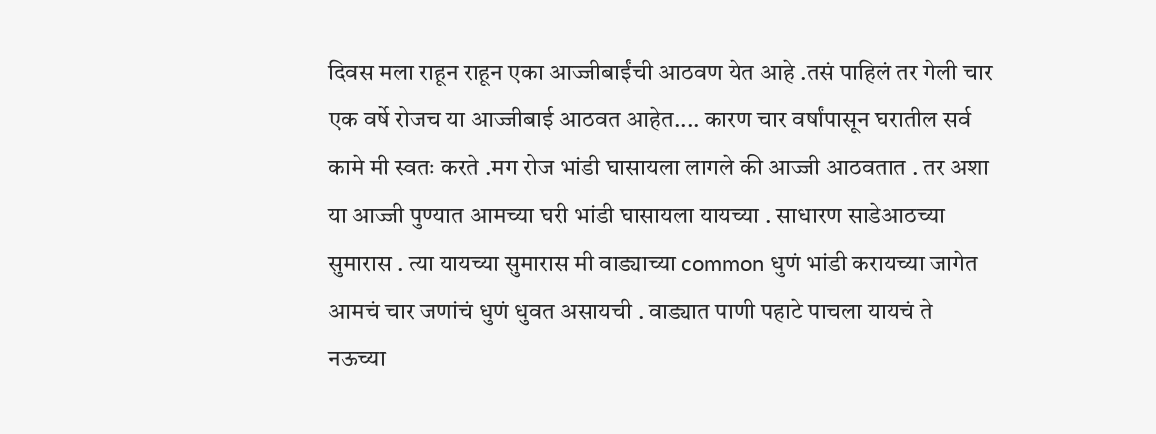दिवस मला राहून राहून एका आज्जीबाईंची आठवण येत आहे .तसं पाहिलं तर गेली चार एक वर्षे रोजच या आज्जीबाई आठवत आहेत.... कारण चार वर्षांपासून घरातील सर्व कामे मी स्वतः करते .मग रोज भांडी घासायला लागले की आज्जी आठवतात . तर अशा या आज्जी पुण्यात आमच्या घरी भांडी घासायला यायच्या . साधारण साडेआठच्या सुमारास . त्या यायच्या सुमारास मी वाड्याच्या common धुणं भांडी करायच्या जागेत आमचं चार जणांचं धुणं धुवत असायची . वाड्यात पाणी पहाटे पाचला यायचं ते नऊच्या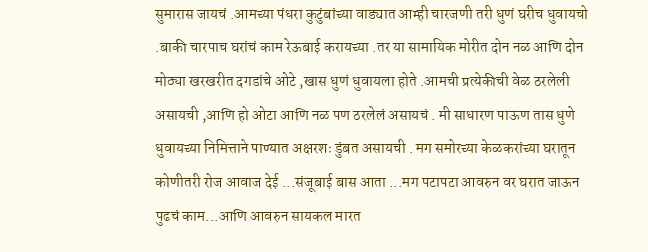सुमारास जायचं .आमच्या पंधरा कुटुंबांच्या वाड्यात आम्ही चारजणी तरी धुणं घरीच धुवायचो .बाकी चारपाच घरांचं काम रेऊबाई करायच्या .तर या सामायिक मोरीत दोन नळ आणि दोन मोठ्या खरखरीत दगडांचे ओटे ,खास धुणं धुवायला होते .आमची प्रत्येकीची वेळ ठरलेली असायची ,आणि हो ओटा आणि नळ पण ठरलेलं असायचं . मी साधारण पाऊण तास धुणे धुवायच्या निमित्ताने पाण्यात अक्षरशः डुंबत असायची . मग समोरच्या केळकरांच्या घरातून कोणीतरी रोज आवाज देई ...संजूबाई बास आता ...मग पटापटा आवरुन वर घरात जाऊन पुढचं काम...आणि आवरुन सायकल मारत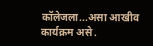कॉलेजला...असा आखीव कार्यक्रम असे .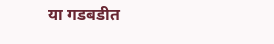या गडबडीत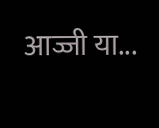आज्जी या...